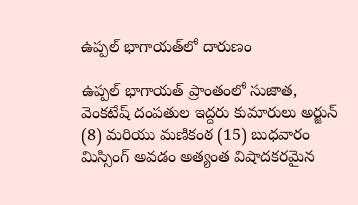ఉప్పల్ భాగాయత్‌లో దారుణం

ఉప్పల్ భాగాయత్ ప్రాంతంలో సుజాత, వెంకటేష్ దంపతుల ఇద్దరు కుమారులు అర్జున్ (8) మరియు మణికంఠ (15) బుధవారం మిస్సింగ్ అవడం అత్యంత విషాదకరమైన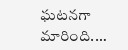ఘటనగా మారింది.…